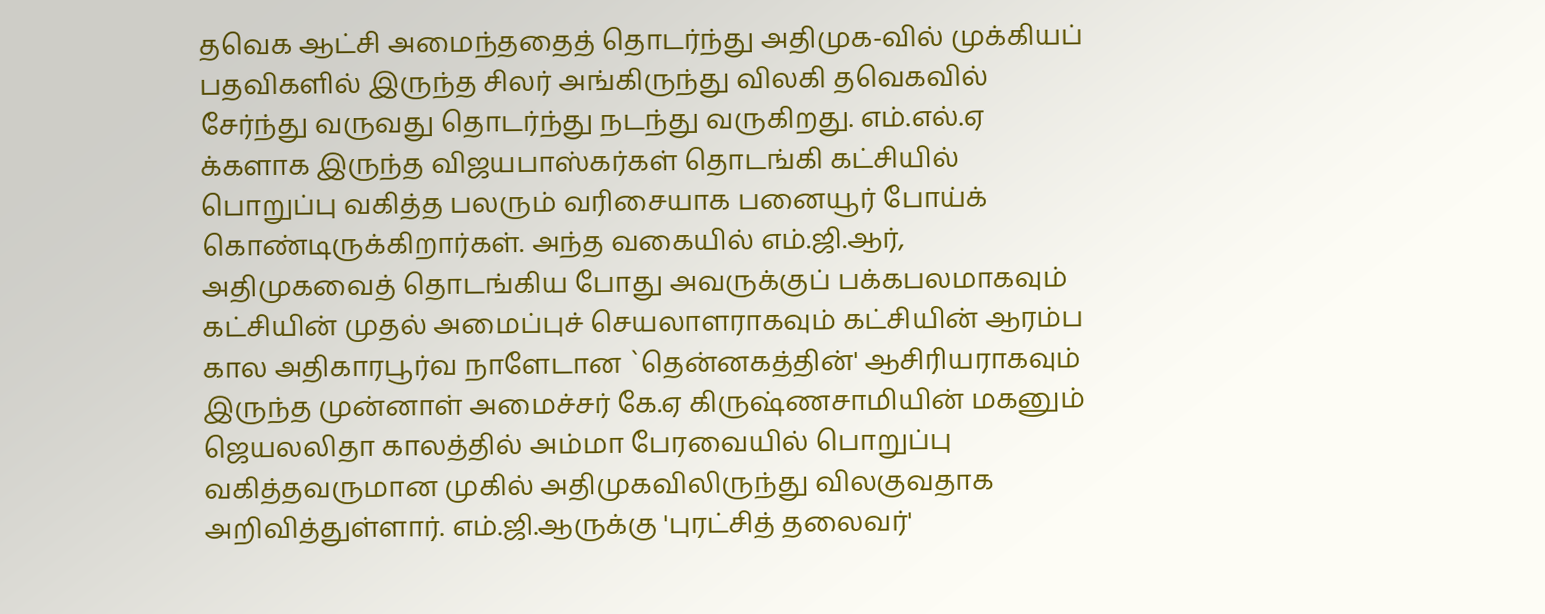தவெக ஆட்சி அமைந்ததைத் தொடர்ந்து அதிமுக-வில் முக்கியப் பதவிகளில் இருந்த சிலர் அங்கிருந்து விலகி தவெகவில் சேர்ந்து வருவது தொடர்ந்து நடந்து வருகிறது. எம்.எல்.ஏ க்களாக இருந்த விஜயபாஸ்கர்கள் தொடங்கி கட்சியில் பொறுப்பு வகித்த பலரும் வரிசையாக பனையூர் போய்க் கொண்டிருக்கிறார்கள். அந்த வகையில் எம்.ஜி.ஆர், அதிமுகவைத் தொடங்கிய போது அவருக்குப் பக்கபலமாகவும் கட்சியின் முதல் அமைப்புச் செயலாளராகவும் கட்சியின் ஆரம்ப கால அதிகாரபூர்வ நாளேடான `தென்னகத்தின்' ஆசிரியராகவும் இருந்த முன்னாள் அமைச்சர் கே.ஏ கிருஷ்ணசாமியின் மகனும் ஜெயலலிதா காலத்தில் அம்மா பேரவையில் பொறுப்பு வகித்தவருமான முகில் அதிமுகவிலிருந்து விலகுவதாக அறிவித்துள்ளார். எம்.ஜி.ஆருக்கு 'புரட்சித் தலைவர்'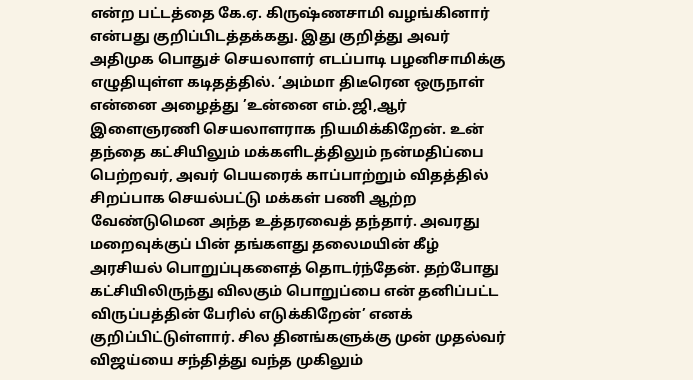என்ற பட்டத்தை கே.ஏ. கிருஷ்ணசாமி வழங்கினார் என்பது குறிப்பிடத்தக்கது. இது குறித்து அவர் அதிமுக பொதுச் செயலாளர் எடப்பாடி பழனிசாமிக்கு எழுதியுள்ள கடிதத்தில். ‘அம்மா திடீரென ஒருநாள் என்னை அழைத்து ’உன்னை எம்.ஜி,ஆர் இளைஞரணி செயலாளராக நியமிக்கிறேன். உன் தந்தை கட்சியிலும் மக்களிடத்திலும் நன்மதிப்பை பெற்றவர், அவர் பெயரைக் காப்பாற்றும் விதத்தில் சிறப்பாக செயல்பட்டு மக்கள் பணி ஆற்ற வேண்டுமென அந்த உத்தரவைத் தந்தார். அவரது மறைவுக்குப் பின் தங்களது தலைமயின் கீழ் அரசியல் பொறுப்புகளைத் தொடர்ந்தேன். தற்போது கட்சியிலிருந்து விலகும் பொறுப்பை என் தனிப்பட்ட விருப்பத்தின் பேரில் எடுக்கிறேன்’ எனக் குறிப்பிட்டுள்ளார். சில தினங்களுக்கு முன் முதல்வர் விஜய்யை சந்தித்து வந்த முகிலும்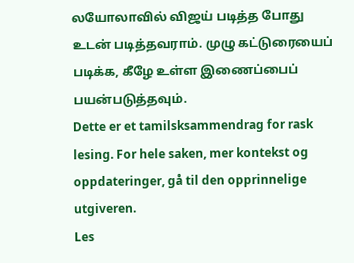லயோலாவில் விஜய் படித்த போது உடன் படித்தவராம். முழு கட்டுரையைப் படிக்க, கீழே உள்ள இணைப்பைப் பயன்படுத்தவும்.
Dette er et tamilsksammendrag for rask lesing. For hele saken, mer kontekst og oppdateringer, gå til den opprinnelige utgiveren.
Les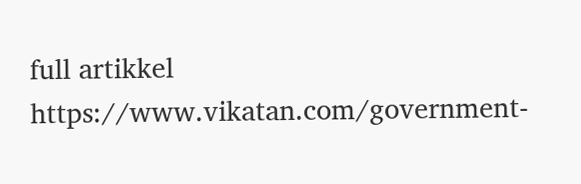full artikkel
https://www.vikatan.com/government-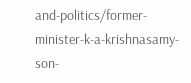and-politics/former-minister-k-a-krishnasamy-son-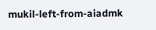mukil-left-from-aiadmk